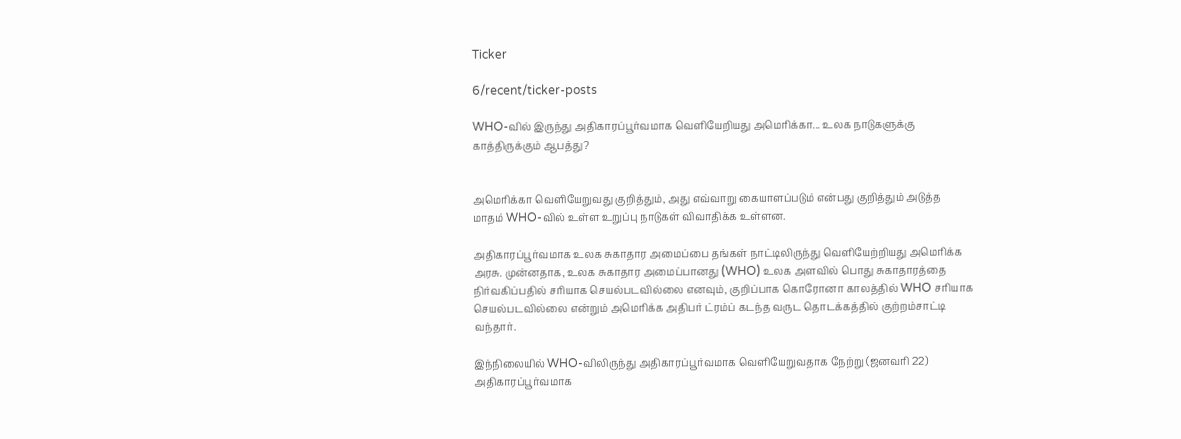Ticker

6/recent/ticker-posts

WHO-வில் இருந்து அதிகாரப்பூர்வமாக வெளியேறியது அமெரிக்கா... உலக நாடுகளுக்கு காத்திருக்கும் ஆபத்து?


அமெரிக்கா வெளியேறுவது குறித்தும், அது எவ்வாறு கையாளப்படும் என்பது குறித்தும் அடுத்த மாதம் WHO-வில் உள்ள உறுப்பு நாடுகள் விவாதிக்க உள்ளன.

அதிகாரப்பூர்வமாக உலக சுகாதார அமைப்பை தங்கள் நாட்டிலிருந்து வெளியேற்றியது அமெரிக்க அரசு. முன்னதாக, உலக சுகாதார அமைப்பானது (WHO) உலக அளவில் பொது சுகாதாரத்தை நிர்வகிப்பதில் சரியாக செயல்படவில்லை எனவும், குறிப்பாக கொரோனா காலத்தில் WHO சரியாக செயல்படவில்லை என்றும் அமெரிக்க அதிபர் ட்ரம்ப் கடந்த வருட தொடக்கத்தில் குற்றம்சாட்டி வந்தார்.

இந்நிலையில் WHO-விலிருந்து அதிகாரப்பூர்வமாக வெளியேறுவதாக நேற்று (ஜனவரி 22) அதிகாரப்பூர்வமாக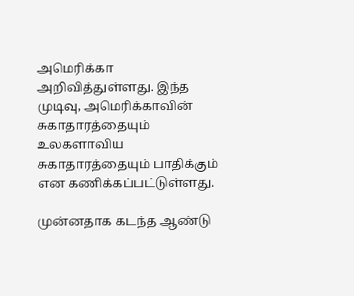அமெரிக்கா அறிவித்துள்ளது. இந்த முடிவு, அமெரிக்காவின் சுகாதாரத்தையும் உலகளாவிய சுகாதாரத்தையும் பாதிக்கும் என கணிக்கப்பட்டுள்ளது.

முன்னதாக கடந்த ஆண்டு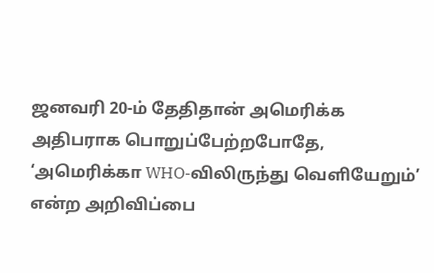ஜனவரி 20-ம் தேதிதான் அமெரிக்க அதிபராக பொறுப்பேற்றபோதே, ‘அமெரிக்கா WHO-விலிருந்து வெளியேறும்’ என்ற அறிவிப்பை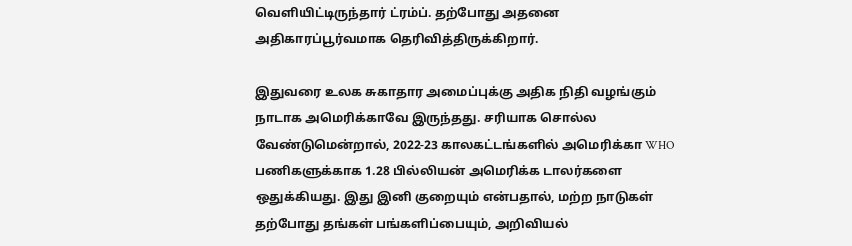வெளியிட்டிருந்தார் ட்ரம்ப். தற்போது அதனை அதிகாரப்பூர்வமாக தெரிவித்திருக்கிறார்.

இதுவரை உலக சுகாதார அமைப்புக்கு அதிக நிதி வழங்கும் நாடாக அமெரிக்காவே இருந்தது. சரியாக சொல்ல வேண்டுமென்றால், 2022-23 காலகட்டங்களில் அமெரிக்கா WHO பணிகளுக்காக 1.28 பில்லியன் அமெரிக்க டாலர்களை ஒதுக்கியது. இது இனி குறையும் என்பதால், மற்ற நாடுகள் தற்போது தங்கள் பங்களிப்பையும், அறிவியல்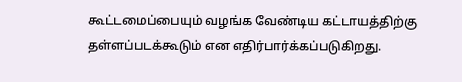கூட்டமைப்பையும் வழங்க வேண்டிய கட்டாயத்திற்கு தள்ளப்படக்கூடும் என எதிர்பார்க்கப்படுகிறது.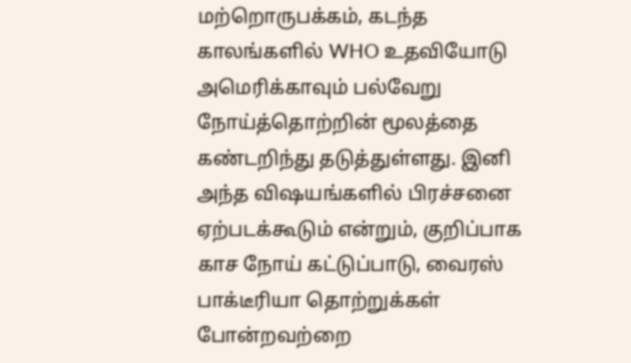மற்றொருபக்கம், கடந்த காலங்களில் WHO உதவியோடு அமெரிக்காவும் பல்வேறு நோய்த்தொற்றின் மூலத்தை கண்டறிந்து தடுத்துள்ளது. இனி அந்த விஷயங்களில் பிரச்சனை ஏற்படக்கூடும் என்றும், குறிப்பாக காச நோய் கட்டுப்பாடு, வைரஸ் பாக்டீரியா தொற்றுக்கள் போன்றவற்றை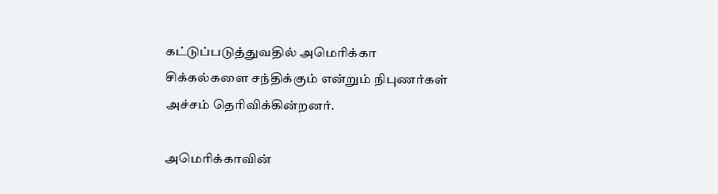கட்டுப்படுத்துவதில் அமெரிக்கா சிக்கல்களை சந்திக்கும் என்றும் நிபுணர்கள் அச்சம் தெரிவிக்கின்றனர்.

அமெரிக்காவின்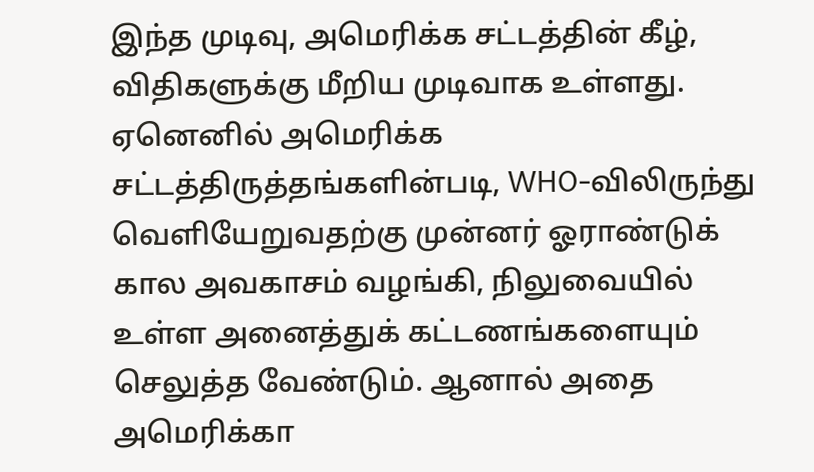இந்த முடிவு, அமெரிக்க சட்டத்தின் கீழ், விதிகளுக்கு மீறிய முடிவாக உள்ளது. ஏனெனில் அமெரிக்க சட்டத்திருத்தங்களின்படி, WHO-விலிருந்து வெளியேறுவதற்கு முன்னர் ஓராண்டுக் கால அவகாசம் வழங்கி, நிலுவையில் உள்ள அனைத்துக் கட்டணங்களையும் செலுத்த வேண்டும். ஆனால் அதை அமெரிக்கா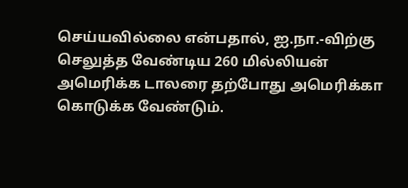செய்யவில்லை என்பதால், ஐ.நா.-விற்கு செலுத்த வேண்டிய 260 மில்லியன் அமெரிக்க டாலரை தற்போது அமெரிக்கா கொடுக்க வேண்டும்.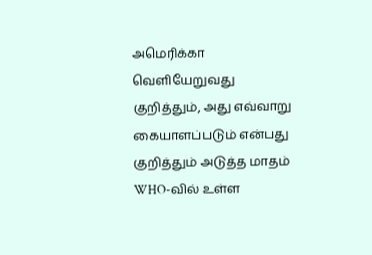அமெரிக்கா வெளியேறுவது குறித்தும், அது எவ்வாறு கையாளப்படும் என்பது குறித்தும் அடுத்த மாதம் WHO-வில் உள்ள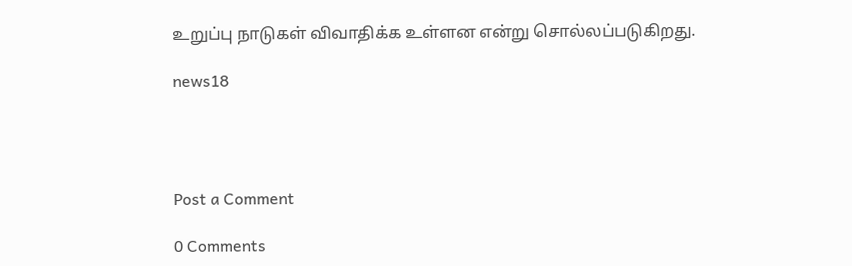உறுப்பு நாடுகள் விவாதிக்க உள்ளன என்று சொல்லப்படுகிறது.

news18




Post a Comment

0 Comments